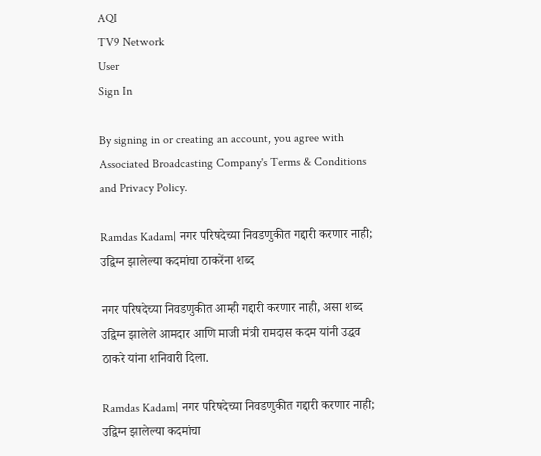AQI
TV9 Network
User
Sign In

By signing in or creating an account, you agree with Associated Broadcasting Company's Terms & Conditions and Privacy Policy.

Ramdas Kadam| नगर परिषदेच्या निवडणुकीत गद्दारी करणार नाही; उद्विग्न झालेल्या कदमांचा ठाकरेंना शब्द

नगर परिषदेच्या निवडणुकीत आम्ही गद्दारी करणार नाही, असा शब्द उद्विग्न झालेले आमदार आणि माजी मंत्री रामदास कदम यांनी उद्धव ठाकरे यांना शनिवारी दिला.

Ramdas Kadam| नगर परिषदेच्या निवडणुकीत गद्दारी करणार नाही; उद्विग्न झालेल्या कदमांचा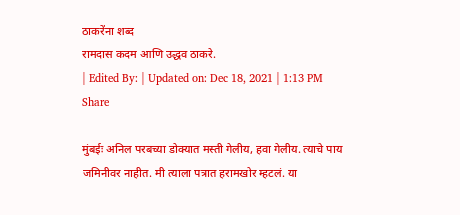ठाकरेंना शब्द
रामदास कदम आणि उद्धव ठाकरे.
| Edited By: | Updated on: Dec 18, 2021 | 1:13 PM
Share

मुंबईः अनिल परबच्या डोक्यात मस्ती गेलीय, हवा गेलीय. त्याचे पाय जमिनीवर नाहीत. मी त्याला पत्रात हरामखोर म्हटलं. या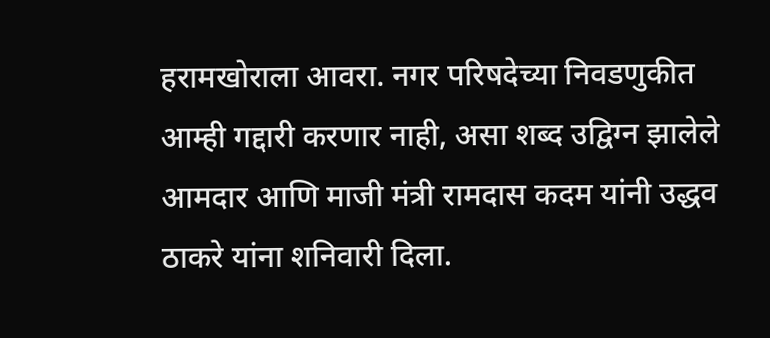हरामखोराला आवरा. नगर परिषदेच्या निवडणुकीत आम्ही गद्दारी करणार नाही, असा शब्द उद्विग्न झालेले आमदार आणि माजी मंत्री रामदास कदम यांनी उद्धव ठाकरे यांना शनिवारी दिला.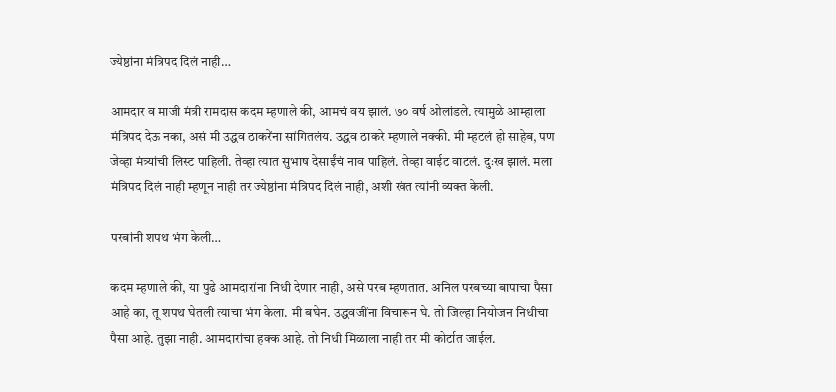ज्येष्ठांना मंत्रिपद दिलं नाही…

आमदार व माजी मंत्री रामदास कदम म्हणाले की, आमचं वय झालं. ७० वर्ष ओलांडले. त्यामुळे आम्हाला मंत्रिपद देऊ नका, असं मी उद्धव ठाकरेंना सांगितलंय. उद्धव ठाकरे म्हणाले नक्की. मी म्हटलं हो साहेब, पण जेव्हा मंत्र्यांची लिस्ट पाहिली. तेव्हा त्यात सुभाष देसाईंचं नाव पाहिलं. तेव्हा वाईट वाटलं. दुःख झालं. मला मंत्रिपद दिलं नाही म्हणून नाही तर ज्येष्ठांना मंत्रिपद दिलं नाही, अशी खंत त्यांनी व्यक्त केली.

परबांनी शपथ भंग केली…

कदम म्हणाले की, या पुढे आमदारांना निधी देणार नाही, असे परब म्हणतात. अनिल परबच्या बापाचा पैसा आहे का, तू शपथ घेतली त्याचा भंग केला. मी बघेन. उद्धवजींना विचारून घे. तो जिल्हा नियोजन निधीचा पैसा आहे. तुझा नाही. आमदारांचा हक्क आहे. तो निधी मिळाला नाही तर मी कोर्टात जाईल.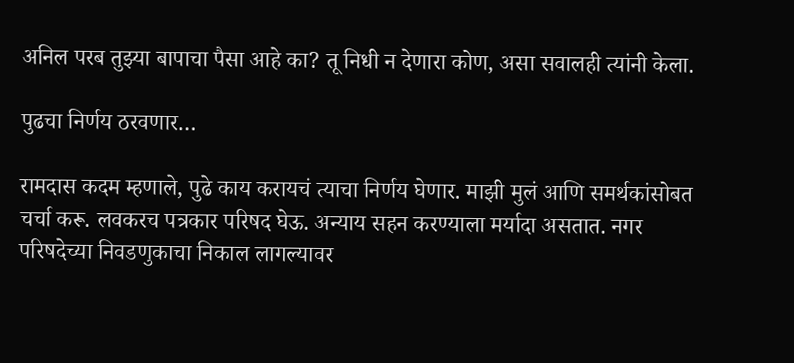अनिल परब तुझ्या बापाचा पैसा आहे का? तू निधी न देणारा कोण, असा सवालही त्यांनी केला.

पुढचा निर्णय ठरवणार…

रामदास कदम म्हणाले, पुढे काय करायचं त्याचा निर्णय घेणार. माझी मुलं आणि समर्थकांसोबत चर्चा करू. लवकरच पत्रकार परिषद घेऊ. अन्याय सहन करण्याला मर्यादा असतात. नगर परिषदेच्या निवडणुकाचा निकाल लागल्यावर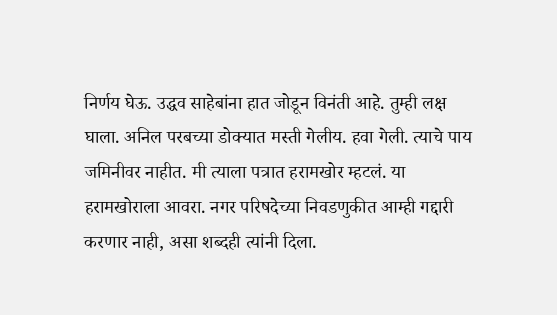निर्णय घेऊ. उद्धव साहेबांना हात जोडून विनंती आहे. तुम्ही लक्ष घाला. अनिल परबच्या डोक्यात मस्ती गेलीय. हवा गेली. त्याचे पाय जमिनीवर नाहीत. मी त्याला पत्रात हरामखोर म्हटलं. या हरामखोराला आवरा. नगर परिषदेच्या निवडणुकीत आम्ही गद्दारी करणार नाही, असा शब्दही त्यांनी दिला.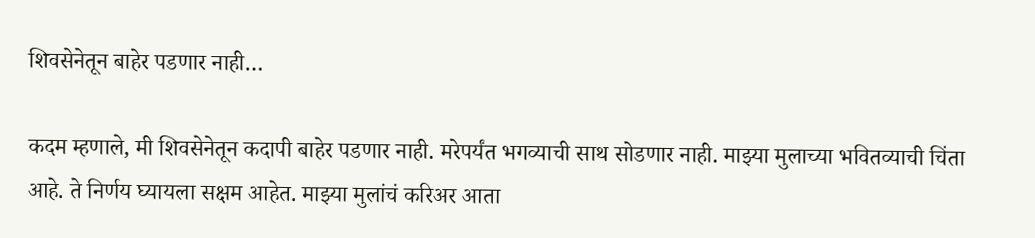शिवसेनेतून बाहेर पडणार नाही…

कदम म्हणाले, मी शिवसेनेतून कदापी बाहेर पडणार नाही. मरेपर्यंत भगव्याची साथ सोडणार नाही. माझ्या मुलाच्या भवितव्याची चिंता आहे. ते निर्णय घ्यायला सक्षम आहेत. माझ्या मुलांचं करिअर आता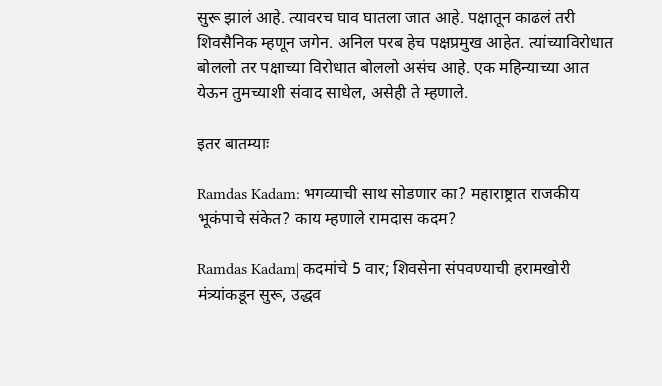सुरू झालं आहे. त्यावरच घाव घातला जात आहे. पक्षातून काढलं तरी शिवसैनिक म्हणून जगेन. अनिल परब हेच पक्षप्रमुख आहेत. त्यांच्याविरोधात बोललो तर पक्षाच्या विरोधात बोललो असंच आहे. एक महिन्याच्या आत येऊन तुमच्याशी संवाद साधेल, असेही ते म्हणाले.

इतर बातम्याः

Ramdas Kadam: भगव्याची साथ सोडणार का? महाराष्ट्रात राजकीय भूकंपाचे संकेत? काय म्हणाले रामदास कदम?

Ramdas Kadam| कदमांचे 5 वार; शिवसेना संपवण्याची हरामखोरी मंत्र्यांकडून सुरू, उद्धव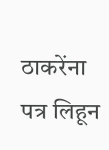ठाकरेंना पत्र लिहून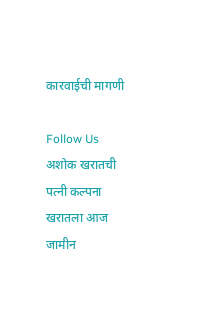कारवाईची मागणी

Follow Us
अशोक खरातची पत्नी कल्पना खरातला आज जामीन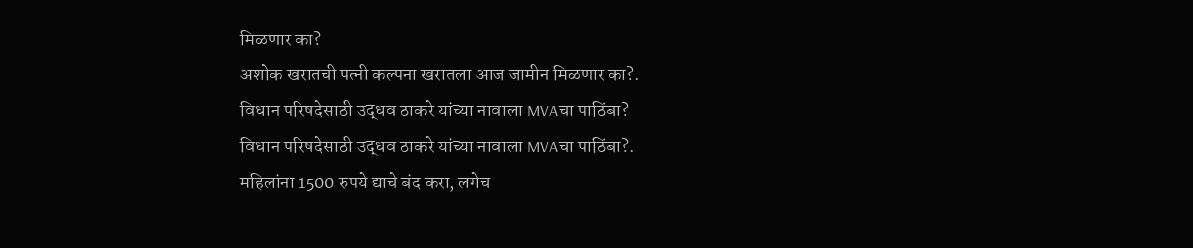मिळणार का?
अशोक खरातची पत्नी कल्पना खरातला आज जामीन मिळणार का?.
विधान परिषदेसाठी उद्धव ठाकरे यांच्या नावाला MVAचा पाठिंबा?
विधान परिषदेसाठी उद्धव ठाकरे यांच्या नावाला MVAचा पाठिंबा?.
महिलांना 1500 रुपये द्याचे बंद करा, लगेच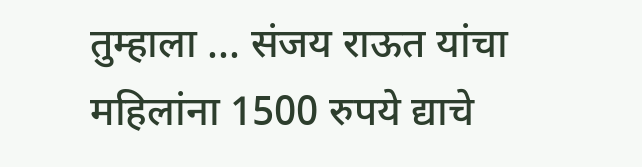तुम्हाला ... संजय राऊत यांचा
महिलांना 1500 रुपये द्याचे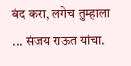बंद करा, लगेच तुम्हाला ... संजय राऊत यांचा.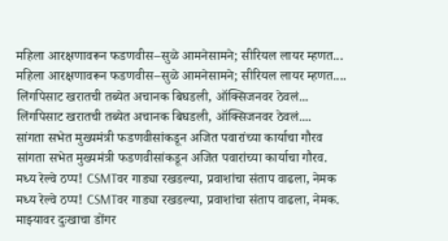महिला आरक्षणावरून फडणवीस–सुळे आमनेसामने; सीरियल लायर म्हणत...
महिला आरक्षणावरून फडणवीस–सुळे आमनेसामने; सीरियल लायर म्हणत....
लिंगपिसाट खरातची तब्येत अचानक बिघडली, ऑक्सिजनवर ठेवलं...
लिंगपिसाट खरातची तब्येत अचानक बिघडली, ऑक्सिजनवर ठेवलं....
सांगता सभेत मुख्यमंत्री फडणवीसांकडून अजित पवारांच्या कार्याचा गौरव
सांगता सभेत मुख्यमंत्री फडणवीसांकडून अजित पवारांच्या कार्याचा गौरव.
मध्य रेल्वे ठप्प! CSMTवर गाड्या रखडल्या, प्रवाशांचा संताप वाढला, नेमक
मध्य रेल्वे ठप्प! CSMTवर गाड्या रखडल्या, प्रवाशांचा संताप वाढला, नेमक.
माझ्यावर दुःखाचा डोंगर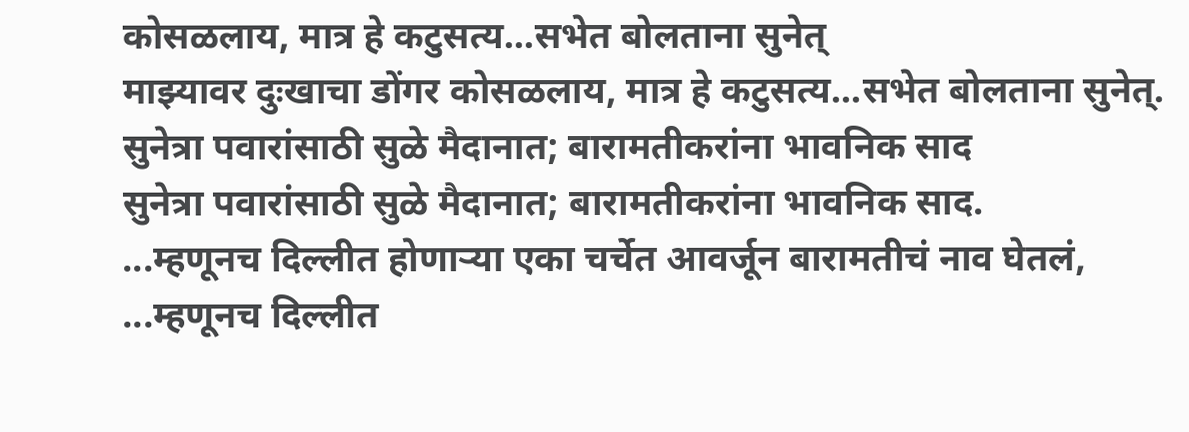कोसळलाय, मात्र हे कटुसत्य...सभेत बोलताना सुनेत्
माझ्यावर दुःखाचा डोंगर कोसळलाय, मात्र हे कटुसत्य...सभेत बोलताना सुनेत्.
सुनेत्रा पवारांसाठी सुळे मैदानात; बारामतीकरांना भावनिक साद
सुनेत्रा पवारांसाठी सुळे मैदानात; बारामतीकरांना भावनिक साद.
...म्हणूनच दिल्लीत होणाऱ्या एका चर्चेत आवर्जून बारामतीचं नाव घेतलं,
...म्हणूनच दिल्लीत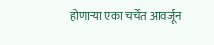होणाऱ्या एका चर्चेत आवर्जून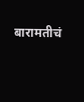बारामतीचं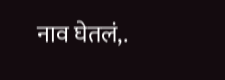नाव घेतलं,.